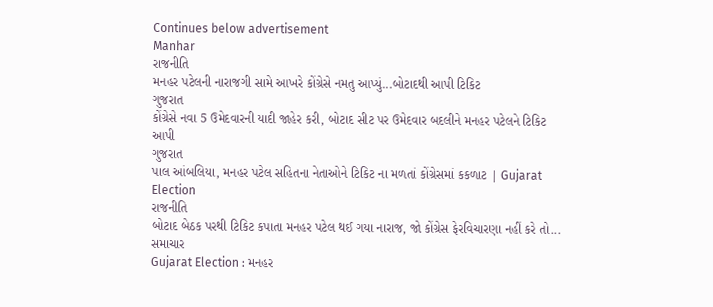Continues below advertisement
Manhar
રાજનીતિ
મનહર પટેલની નારાજગી સામે આખરે કોંગ્રેસે નમતુ આપ્યું...બોટાદથી આપી ટિકિટ
ગુજરાત
કોંગ્રેસે નવા 5 ઉમેદવારની યાદી જાહેર કરી, બોટાદ સીટ પર ઉમેદવાર બદલીને મનહર પટેલને ટિકિટ આપી
ગુજરાત
પાલ આંબલિયા, મનહર પટેલ સહિતના નેતાઓને ટિકિટ ના મળતાં કોંગ્રેસમાં કકળાટ | Gujarat Election
રાજનીતિ
બોટાદ બેઠક પરથી ટિકિટ કપાતા મનહર પટેલ થઈ ગયા નારાજ, જો કોંગ્રેસ ફેરવિચારણા નહીં કરે તો...
સમાચાર
Gujarat Election : મનહર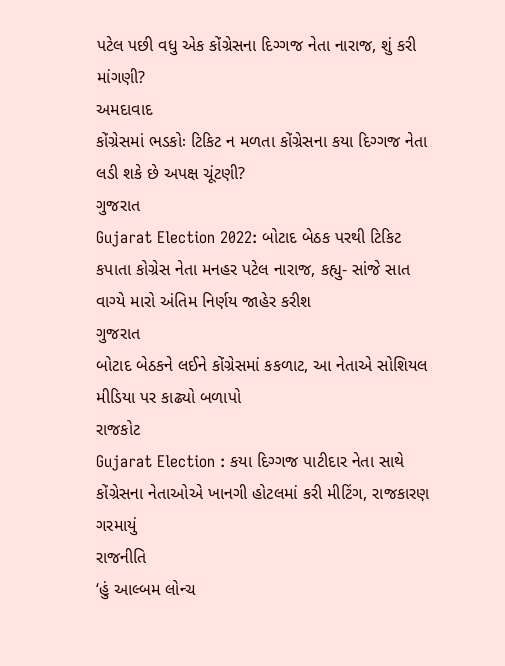પટેલ પછી વધુ એક કોંગ્રેસના દિગ્ગજ નેતા નારાજ, શું કરી માંગણી?
અમદાવાદ
કોંગ્રેસમાં ભડકોઃ ટિકિટ ન મળતા કોંગ્રેસના કયા દિગ્ગજ નેતા લડી શકે છે અપક્ષ ચૂંટણી?
ગુજરાત
Gujarat Election 2022: બોટાદ બેઠક પરથી ટિકિટ કપાતા કોગ્રેસ નેતા મનહર પટેલ નારાજ, કહ્યુ- સાંજે સાત વાગ્યે મારો અંતિમ નિર્ણય જાહેર કરીશ
ગુજરાત
બોટાદ બેઠકને લઈને કોંગ્રેસમાં કકળાટ, આ નેતાએ સોશિયલ મીડિયા પર કાઢ્યો બળાપો
રાજકોટ
Gujarat Election : કયા દિગ્ગજ પાટીદાર નેતા સાથે કોંગ્રેસના નેતાઓએ ખાનગી હોટલમાં કરી મીટિંગ, રાજકારણ ગરમાયું
રાજનીતિ
‘હું આલ્બમ લોન્ચ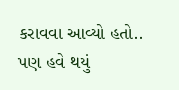કરાવવા આવ્યો હતો.. પણ હવે થયું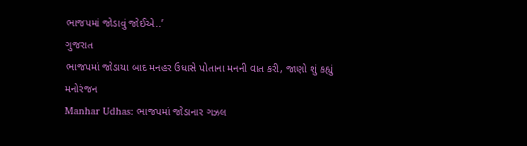ભાજપમાં જોડાવું જોઈએ..’
ગુજરાત
ભાજપમાં જોડાયા બાદ મનહર ઉધાસે પોતાના મનની વાત કરી, જાણો શું કહ્યું
મનોરંજન
Manhar Udhas: ભાજપમાં જોડાનાર ગઝલ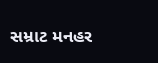સમ્રાટ મનહર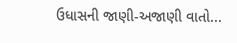ઉધાસની જાણી-અજાણી વાતો...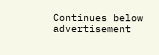Continues below advertisement